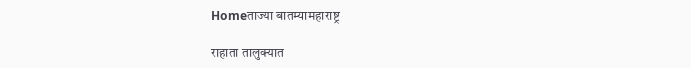Homeताज्या बातम्यामहाराष्ट्र

राहाता तालुक्यात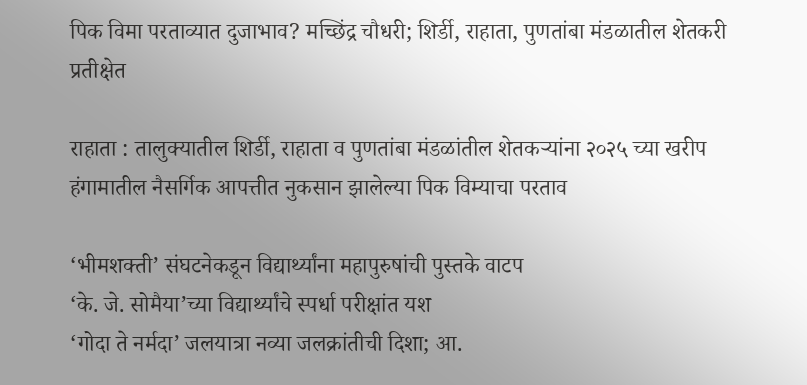पिक विमा परताव्यात दुजाभाव? मच्छिंद्र चौधरी; शिर्डी, राहाता, पुणतांबा मंडळातील शेतकरी प्रतीक्षेत

राहाता : तालुक्यातील शिर्डी, राहाता व पुणतांबा मंडळांतील शेतकऱ्यांना २०२५ च्या खरीप हंगामातील नैसर्गिक आपत्तीत नुकसान झालेल्या पिक विम्याचा परताव

‘भीमशक्ती’ संघटनेकडून विद्यार्थ्यांना महापुरुषांची पुस्तके वाटप
‘के. जे. सोमैया’च्या विद्यार्थ्यांचे स्पर्धा परीक्षांत यश
‘गोदा ते नर्मदा’ जलयात्रा नव्या जलक्रांतीची दिशा; आ.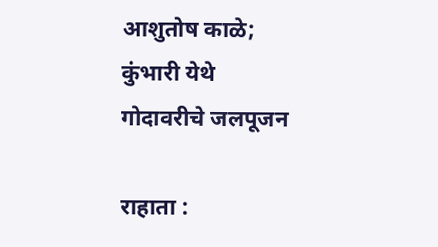आशुतोष काळे; कुंभारी येथे गोदावरीचे जलपूजन

राहाता :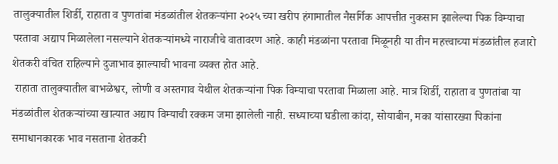तालुक्यातील शिर्डी, राहाता व पुणतांबा मंडळांतील शेतकऱ्यांना २०२५ च्या खरीप हंगामातील नैसर्गिक आपत्तीत नुकसान झालेल्या पिक विम्याचा परतावा अद्याप मिळालेला नसल्याने शेतकऱ्यांमध्ये नाराजीचे वातावरण आहे. काही मंडळांना परतावा मिळूनही या तीन महत्त्वाच्या मंडळांतील हजारो शेतकरी वंचित राहिल्याने दुजाभाव झाल्याची भावना व्यक्त होत आहे.
 राहाता तालुक्यातील बाभळेश्वर, लोणी व अस्तगाव येथील शेतकऱ्यांना पिक विम्याचा परतावा मिळाला आहे. मात्र शिर्डी, राहाता व पुणतांबा या मंडळांतील शेतकऱ्यांच्या खात्यात अद्याप विम्याची रक्कम जमा झालेली नाही. सध्याच्या घडीला कांदा, सोयाबीन, मका यांसारख्या पिकांना समाधानकारक भाव नसताना शेतकरी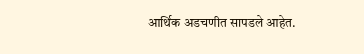आर्थिक अडचणीत सापडले आहेत.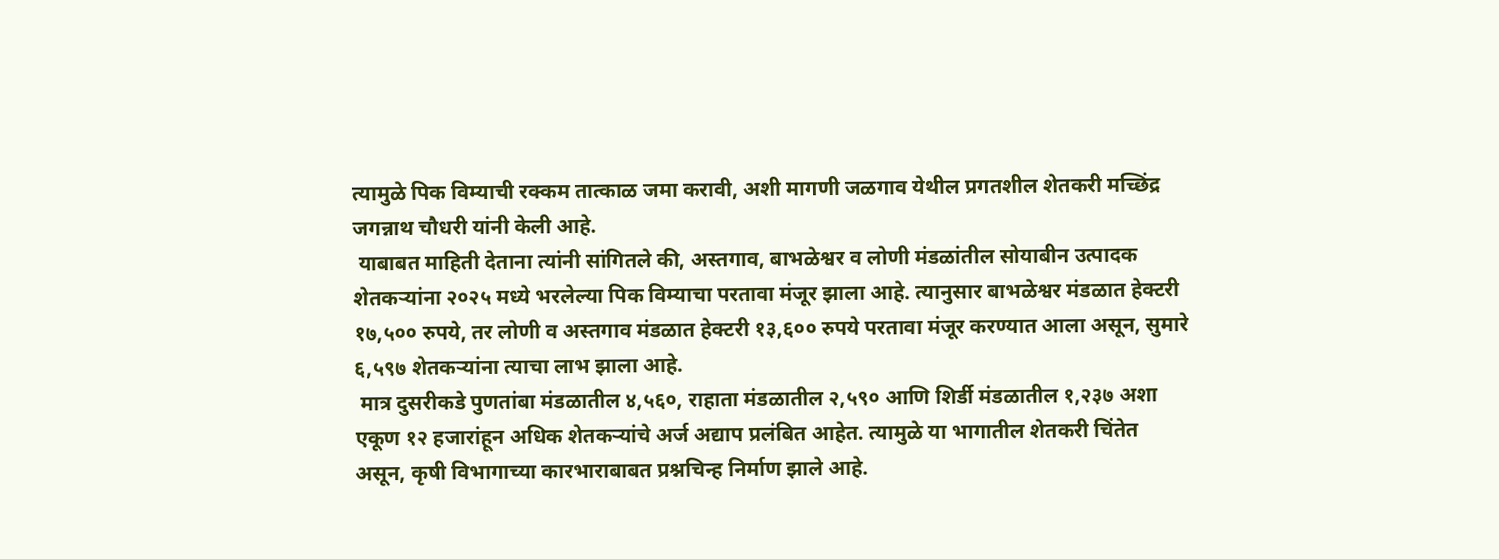त्यामुळे पिक विम्याची रक्कम तात्काळ जमा करावी, अशी मागणी जळगाव येथील प्रगतशील शेतकरी मच्छिंद्र जगन्नाथ चौधरी यांनी केली आहे.
 याबाबत माहिती देताना त्यांनी सांगितले की, अस्तगाव, बाभळेश्वर व लोणी मंडळांतील सोयाबीन उत्पादक शेतकऱ्यांना २०२५ मध्ये भरलेल्या पिक विम्याचा परतावा मंजूर झाला आहे. त्यानुसार बाभळेश्वर मंडळात हेक्टरी १७,५०० रुपये, तर लोणी व अस्तगाव मंडळात हेक्टरी १३,६०० रुपये परतावा मंजूर करण्यात आला असून, सुमारे ६,५९७ शेतकऱ्यांना त्याचा लाभ झाला आहे.
 मात्र दुसरीकडे पुणतांबा मंडळातील ४,५६०, राहाता मंडळातील २,५९० आणि शिर्डी मंडळातील १,२३७ अशा एकूण १२ हजारांहून अधिक शेतकऱ्यांचे अर्ज अद्याप प्रलंबित आहेत. त्यामुळे या भागातील शेतकरी चिंतेत असून, कृषी विभागाच्या कारभाराबाबत प्रश्नचिन्ह निर्माण झाले आहे.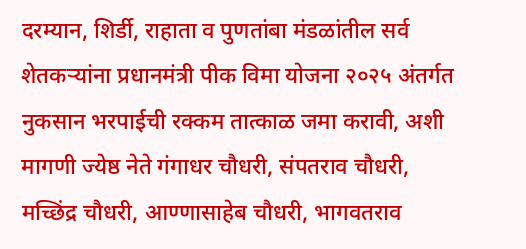दरम्यान, शिर्डी, राहाता व पुणतांबा मंडळांतील सर्व शेतकऱ्यांना प्रधानमंत्री पीक विमा योजना २०२५ अंतर्गत नुकसान भरपाईची रक्कम तात्काळ जमा करावी, अशी मागणी ज्येष्ठ नेते गंगाधर चौधरी, संपतराव चौधरी, मच्छिंद्र चौधरी, आण्णासाहेब चौधरी, भागवतराव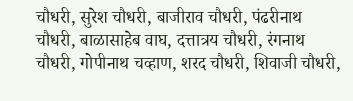चौधरी, सुरेश चौधरी, बाजीराव चौधरी, पंढरीनाथ चौधरी, बाळासाहेब वाघ, दत्तात्रय चौधरी, रंगनाथ चौधरी, गोपीनाथ चव्हाण, शरद चौधरी, शिवाजी चौधरी,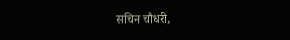सचिन चौधरी,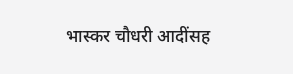भास्कर चौधरी आदींसह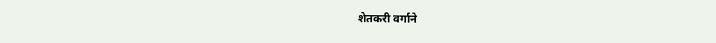शेतकरी वर्गाने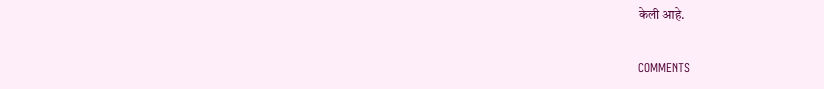केली आहे.

COMMENTS